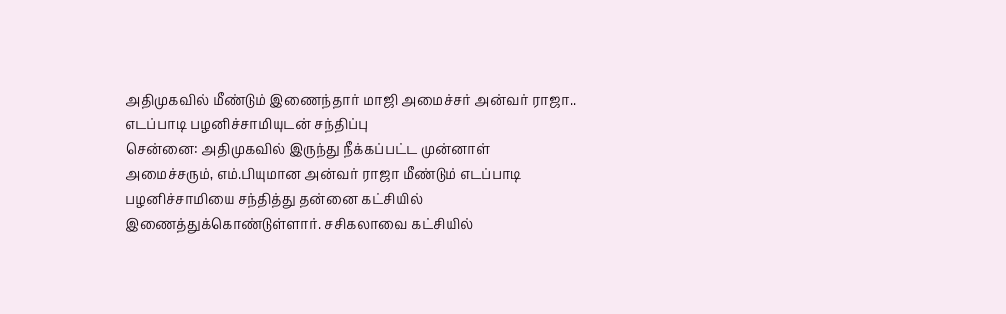அதிமுகவில் மீண்டும் இணைந்தார் மாஜி அமைச்சர் அன்வர் ராஜா.. எடப்பாடி பழனிச்சாமியுடன் சந்திப்பு
சென்னை: அதிமுகவில் இருந்து நீக்கப்பட்ட முன்னாள் அமைச்சரும், எம்.பியுமான அன்வர் ராஜா மீண்டும் எடப்பாடி பழனிச்சாமியை சந்தித்து தன்னை கட்சியில் இணைத்துக்கொண்டுள்ளார். சசிகலாவை கட்சியில்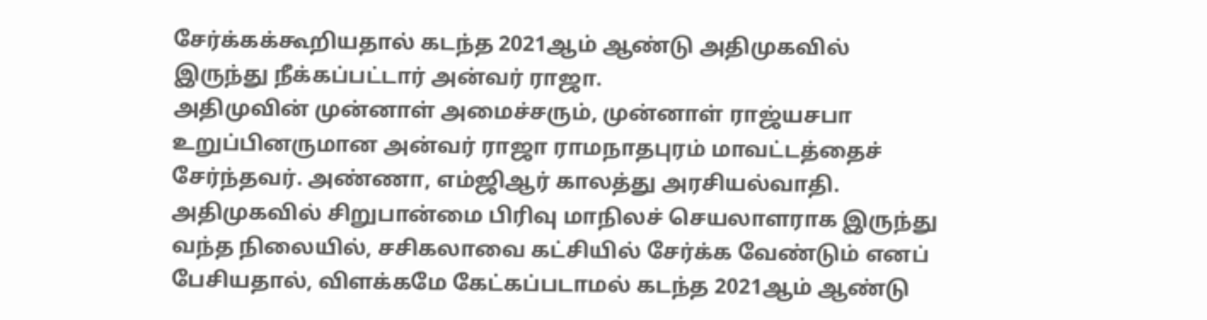சேர்க்கக்கூறியதால் கடந்த 2021ஆம் ஆண்டு அதிமுகவில் இருந்து நீக்கப்பட்டார் அன்வர் ராஜா.
அதிமுவின் முன்னாள் அமைச்சரும், முன்னாள் ராஜ்யசபா உறுப்பினருமான அன்வர் ராஜா ராமநாதபுரம் மாவட்டத்தைச் சேர்ந்தவர். அண்ணா, எம்ஜிஆர் காலத்து அரசியல்வாதி. அதிமுகவில் சிறுபான்மை பிரிவு மாநிலச் செயலாளராக இருந்து வந்த நிலையில், சசிகலாவை கட்சியில் சேர்க்க வேண்டும் எனப் பேசியதால், விளக்கமே கேட்கப்படாமல் கடந்த 2021ஆம் ஆண்டு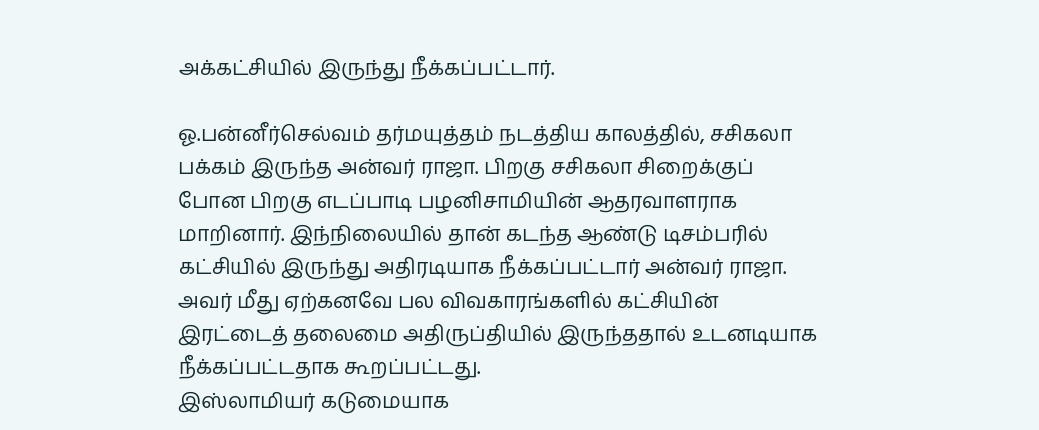அக்கட்சியில் இருந்து நீக்கப்பட்டார்.

ஓ.பன்னீர்செல்வம் தர்மயுத்தம் நடத்திய காலத்தில், சசிகலா பக்கம் இருந்த அன்வர் ராஜா. பிறகு சசிகலா சிறைக்குப் போன பிறகு எடப்பாடி பழனிசாமியின் ஆதரவாளராக மாறினார். இந்நிலையில் தான் கடந்த ஆண்டு டிசம்பரில் கட்சியில் இருந்து அதிரடியாக நீக்கப்பட்டார் அன்வர் ராஜா. அவர் மீது ஏற்கனவே பல விவகாரங்களில் கட்சியின் இரட்டைத் தலைமை அதிருப்தியில் இருந்ததால் உடனடியாக நீக்கப்பட்டதாக கூறப்பட்டது.
இஸ்லாமியர் கடுமையாக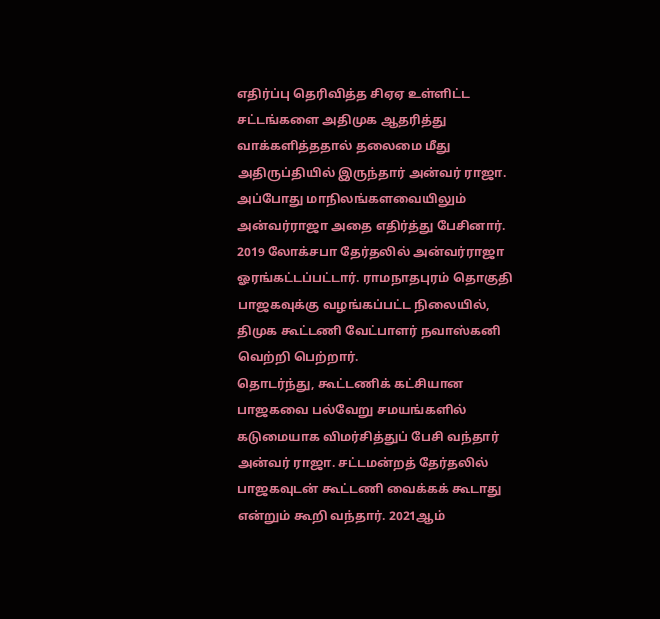எதிர்ப்பு தெரிவித்த சிஏஏ உள்ளிட்ட சட்டங்களை அதிமுக ஆதரித்து வாக்களித்ததால் தலைமை மீது அதிருப்தியில் இருந்தார் அன்வர் ராஜா. அப்போது மாநிலங்களவையிலும் அன்வர்ராஜா அதை எதிர்த்து பேசினார். 2019 லோக்சபா தேர்தலில் அன்வர்ராஜா ஓரங்கட்டப்பட்டார். ராமநாதபுரம் தொகுதி பாஜகவுக்கு வழங்கப்பட்ட நிலையில், திமுக கூட்டணி வேட்பாளர் நவாஸ்கனி வெற்றி பெற்றார்.
தொடர்ந்து, கூட்டணிக் கட்சியான பாஜகவை பல்வேறு சமயங்களில் கடுமையாக விமர்சித்துப் பேசி வந்தார் அன்வர் ராஜா. சட்டமன்றத் தேர்தலில் பாஜகவுடன் கூட்டணி வைக்கக் கூடாது என்றும் கூறி வந்தார். 2021ஆம்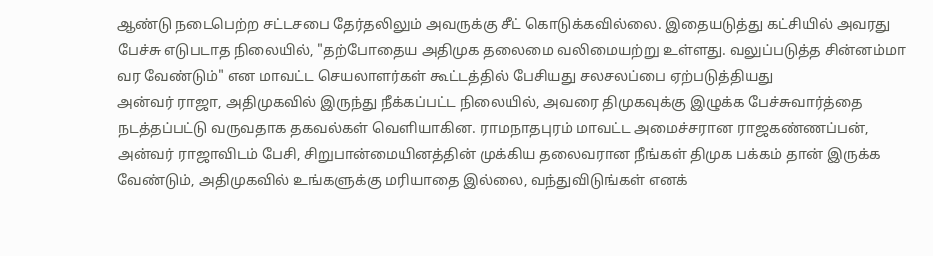ஆண்டு நடைபெற்ற சட்டசபை தேர்தலிலும் அவருக்கு சீட் கொடுக்கவில்லை. இதையடுத்து கட்சியில் அவரது பேச்சு எடுபடாத நிலையில், "தற்போதைய அதிமுக தலைமை வலிமையற்று உள்ளது. வலுப்படுத்த சின்னம்மா வர வேண்டும்" என மாவட்ட செயலாளர்கள் கூட்டத்தில் பேசியது சலசலப்பை ஏற்படுத்தியது
அன்வர் ராஜா, அதிமுகவில் இருந்து நீக்கப்பட்ட நிலையில், அவரை திமுகவுக்கு இழுக்க பேச்சுவார்த்தை நடத்தப்பட்டு வருவதாக தகவல்கள் வெளியாகின. ராமநாதபுரம் மாவட்ட அமைச்சரான ராஜகண்ணப்பன், அன்வர் ராஜாவிடம் பேசி, சிறுபான்மையினத்தின் முக்கிய தலைவரான நீங்கள் திமுக பக்கம் தான் இருக்க வேண்டும், அதிமுகவில் உங்களுக்கு மரியாதை இல்லை, வந்துவிடுங்கள் எனக்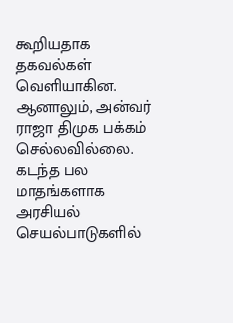கூறியதாக தகவல்கள் வெளியாகின. ஆனாலும், அன்வர் ராஜா திமுக பக்கம் செல்லவில்லை.
கடந்த பல மாதங்களாக அரசியல் செயல்பாடுகளில்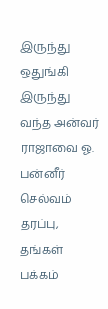இருந்து ஒதுங்கி இருந்து வந்த அன்வர் ராஜாவை ஓ. பன்னீர் செல்வம் தரப்பு, தங்கள் பக்கம்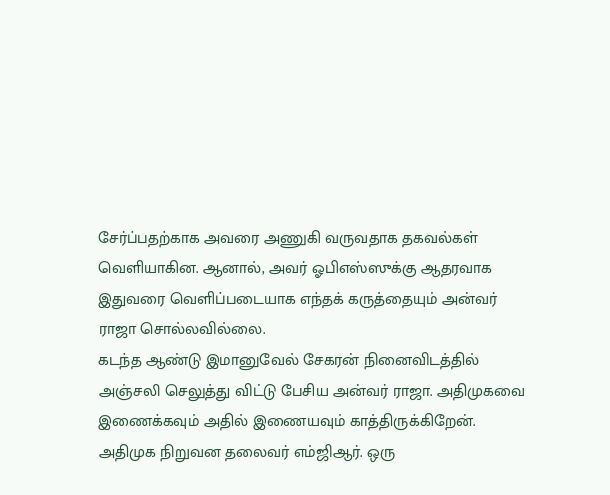சேர்ப்பதற்காக அவரை அணுகி வருவதாக தகவல்கள் வெளியாகின. ஆனால், அவர் ஓபிஎஸ்ஸுக்கு ஆதரவாக இதுவரை வெளிப்படையாக எந்தக் கருத்தையும் அன்வர் ராஜா சொல்லவில்லை.
கடந்த ஆண்டு இமானுவேல் சேகரன் நினைவிடத்தில் அஞ்சலி செலுத்து விட்டு பேசிய அன்வர் ராஜா. அதிமுகவை இணைக்கவும் அதில் இணையவும் காத்திருக்கிறேன். அதிமுக நிறுவன தலைவர் எம்ஜிஆர். ஒரு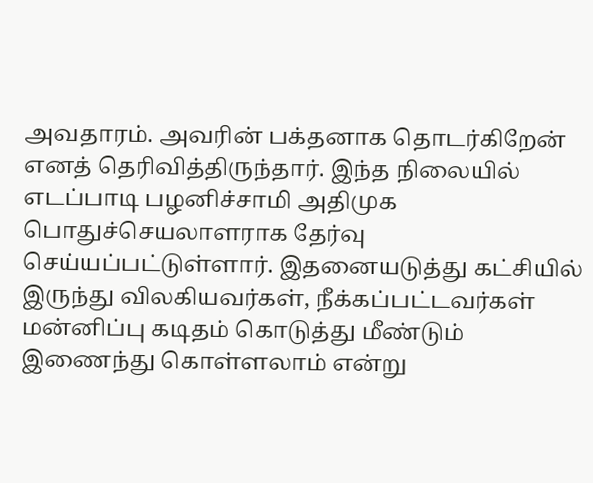அவதாரம். அவரின் பக்தனாக தொடர்கிறேன் எனத் தெரிவித்திருந்தார். இந்த நிலையில் எடப்பாடி பழனிச்சாமி அதிமுக பொதுச்செயலாளராக தேர்வு செய்யப்பட்டுள்ளார். இதனையடுத்து கட்சியில் இருந்து விலகியவர்கள், நீக்கப்பட்டவர்கள் மன்னிப்பு கடிதம் கொடுத்து மீண்டும் இணைந்து கொள்ளலாம் என்று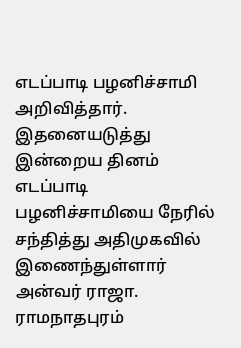எடப்பாடி பழனிச்சாமி அறிவித்தார்.
இதனையடுத்து இன்றைய தினம் எடப்பாடி பழனிச்சாமியை நேரில் சந்தித்து அதிமுகவில் இணைந்துள்ளார் அன்வர் ராஜா. ராமநாதபுரம்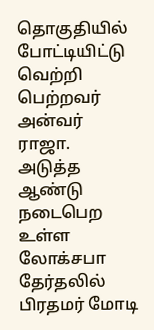தொகுதியில் போட்டியிட்டு வெற்றி பெற்றவர் அன்வர் ராஜா. அடுத்த ஆண்டு நடைபெற உள்ள லோக்சபா தேர்தலில் பிரதமர் மோடி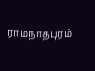ராமநாதபுரம்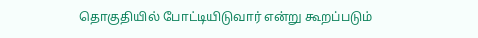தொகுதியில் போட்டியிடுவார் என்று கூறப்படும்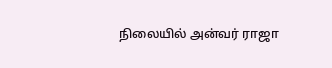நிலையில் அன்வர் ராஜா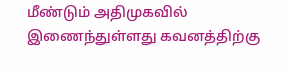மீண்டும் அதிமுகவில் இணைந்துள்ளது கவனத்திற்கு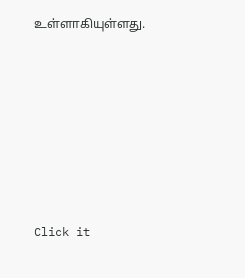உள்ளாகியுள்ளது.












Click it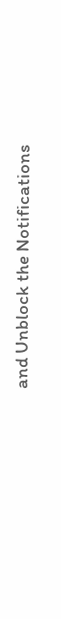and Unblock the Notifications